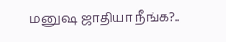மனுஷ ஜாதியா நீங்க?..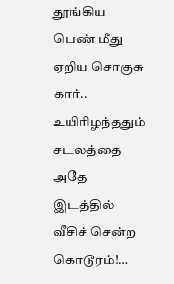தூங்கிய பெண் மீது ஏறிய சொகுசு கார்.. உயிரிழந்ததும் சடலத்தை அதே இடத்தில் வீசிச் சென்ற கொடூரம்!…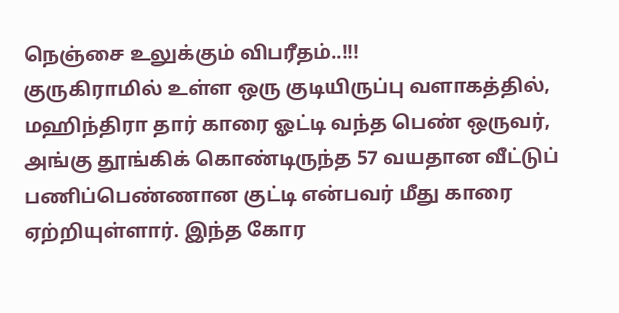நெஞ்சை உலுக்கும் விபரீதம்..!!!
குருகிராமில் உள்ள ஒரு குடியிருப்பு வளாகத்தில், மஹிந்திரா தார் காரை ஓட்டி வந்த பெண் ஒருவர், அங்கு தூங்கிக் கொண்டிருந்த 57 வயதான வீட்டுப் பணிப்பெண்ணான குட்டி என்பவர் மீது காரை ஏற்றியுள்ளார். இந்த கோர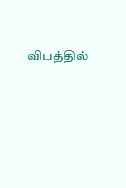விபத்தில்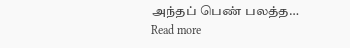அந்தப் பெண் பலத்த…
Read more